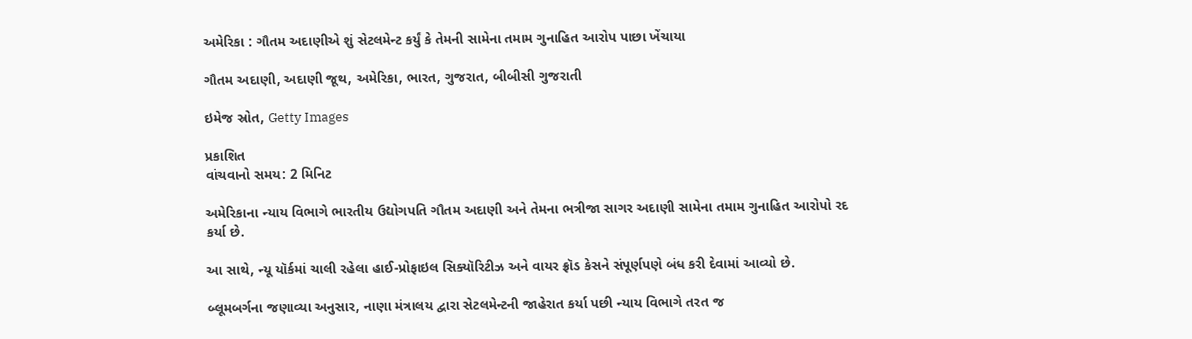અમેરિકા : ગૌતમ અદાણીએ શું સેટલમેન્ટ કર્યું કે તેમની સામેના તમામ ગુનાહિત આરોપ પાછા ખેંચાયા

ગૌતમ અદાણી, અદાણી જૂથ, અમેરિકા, ભારત, ગુજરાત, બીબીસી ગુજરાતી

ઇમેજ સ્રોત, Getty Images

પ્રકાશિત
વાંચવાનો સમય: 2 મિનિટ

અમેરિકાના ન્યાય વિભાગે ભારતીય ઉદ્યોગપતિ ગૌતમ અદાણી અને તેમના ભત્રીજા સાગર અદાણી સામેના તમામ ગુનાહિત આરોપો રદ કર્યા છે.

આ સાથે, ન્યૂ યૉર્કમાં ચાલી રહેલા હાઈ-પ્રોફાઇલ સિક્યૉરિટીઝ અને વાયર ફ્રૉડ કેસને સંપૂર્ણપણે બંધ કરી દેવામાં આવ્યો છે.

બ્લૂમબર્ગના જણાવ્યા અનુસાર, નાણા મંત્રાલય દ્વારા સેટલમેન્ટની જાહેરાત કર્યા પછી ન્યાય વિભાગે તરત જ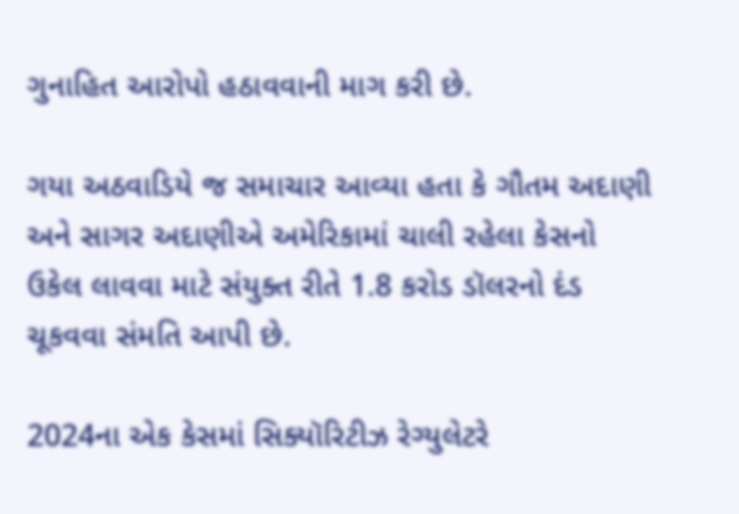ગુનાહિત આરોપો હઠાવવાની માગ કરી છે.

ગયા અઠવાડિયે જ સમાચાર આવ્યા હતા કે ગૌતમ અદાણી અને સાગર અદાણીએ અમેરિકામાં ચાલી રહેલા કેસનો ઉકેલ લાવવા માટે સંયુક્ત રીતે 1.8 કરોડ ડૉલરનો દંડ ચૂકવવા સંમતિ આપી છે.

2024ના એક કેસમાં સિક્યૉરિટીઝ રેગ્યુલેટરે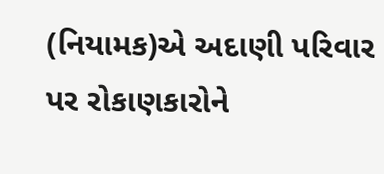(નિયામક)એ અદાણી પરિવાર પર રોકાણકારોને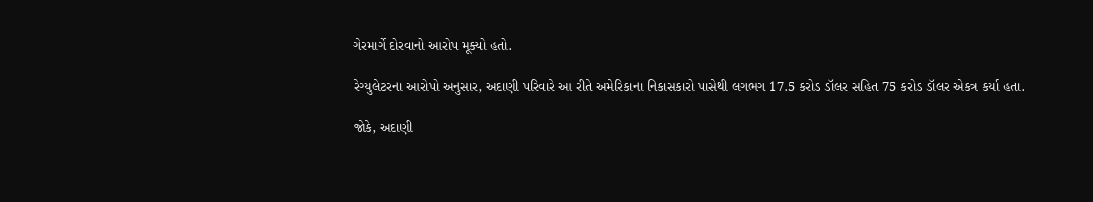ગેરમાર્ગે દોરવાનો આરોપ મૂક્યો હતો.

રેગ્યુલેટરના આરોપો અનુસાર, અદાણી પરિવારે આ રીતે અમેરિકાના નિકાસકારો પાસેથી લગભગ 17.5 કરોડ ડૉલર સહિત 75 કરોડ ડૉલર એકત્ર કર્યા હતા.

જોકે, અદાણી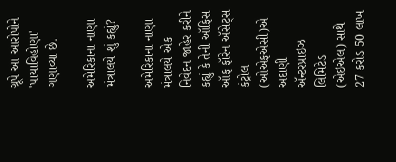ગ્રૂપે આ આરોપોને 'પાયાવિહોણા' ગણાવ્યા છે.

અમેરિકાના નાણા મંત્રાલયે શું કહ્યું?

અમેરિકાના નાણા મંત્રાલયે એક નિવેદન જાહેર કરીને કહ્યું કે તેની ઑફિસ ઑફ ફૉરેન ઍસેટ્સ કંટ્રોલ (ઓએફએસી)એ અદાણી ઍન્ટરપ્રાઇઝ લિમિટેડ (એઇએલ) સાથે 27 કરોડ 50 લાખ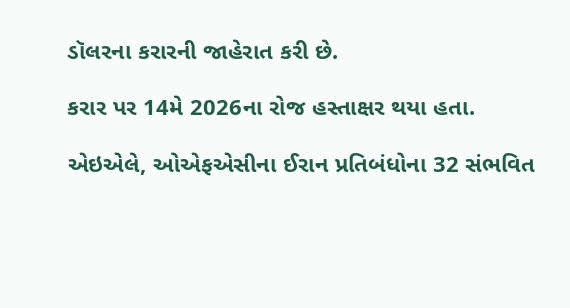ડૉલરના કરારની જાહેરાત કરી છે.

કરાર પર 14મે 2026ના રોજ હસ્તાક્ષર થયા હતા.

એઇએલે, ઓએફએસીના ઈરાન પ્રતિબંધોના 32 સંભવિત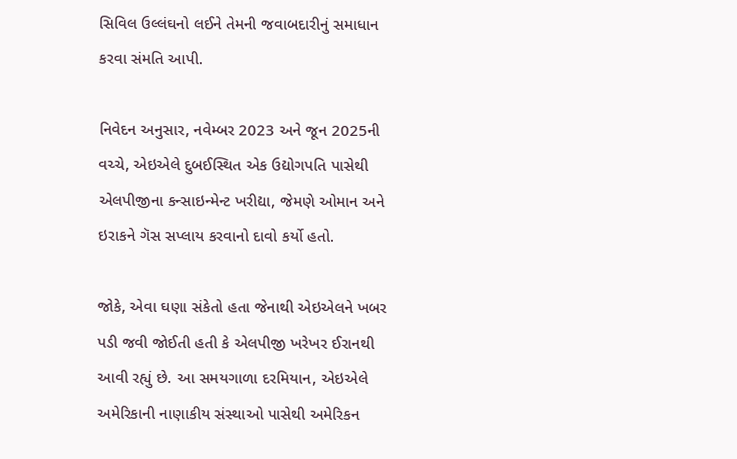સિવિલ ઉલ્લંઘનો લઈને તેમની જવાબદારીનું સમાધાન કરવા સંમતિ આપી.

નિવેદન અનુસાર, નવેમ્બર 2023 અને જૂન 2025ની વચ્ચે, એઇએલે દુબઈસ્થિત એક ઉદ્યોગપતિ પાસેથી એલપીજીના કન્સાઇન્મેન્ટ ખરીદ્યા, જેમણે ઓમાન અને ઇરાકને ગૅસ સપ્લાય કરવાનો દાવો કર્યો હતો.

જોકે, એવા ઘણા સંકેતો હતા જેનાથી એઇએલને ખબર પડી જવી જોઈતી હતી કે એલપીજી ખરેખર ઈરાનથી આવી રહ્યું છે. આ સમયગાળા દરમિયાન, એઇએલે અમેરિકાની નાણાકીય સંસ્થાઓ પાસેથી અમેરિકન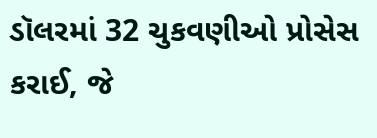ડૉલરમાં 32 ચુકવણીઓ પ્રોસેસ કરાઈ, જે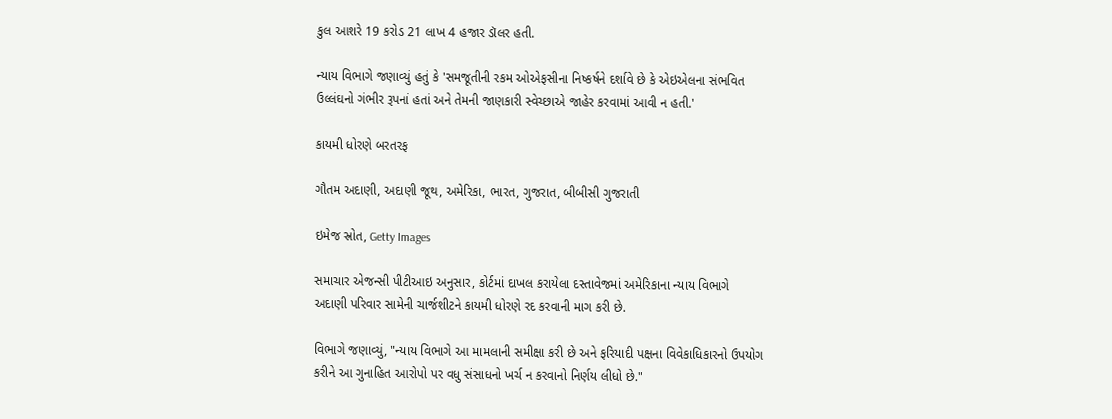કુલ આશરે 19 કરોડ 21 લાખ 4 હજાર ડૉલર હતી.

ન્યાય વિભાગે જણાવ્યું હતું કે 'સમજૂતીની રકમ ઓએફસીના નિષ્કર્ષને દર્શાવે છે કે એઇએલના સંભવિત ઉલ્લંઘનો ગંભીર રૂપનાં હતાં અને તેમની જાણકારી સ્વેચ્છાએ જાહેર કરવામાં આવી ન હતી.'

કાયમી ધોરણે બરતરફ

ગૌતમ અદાણી, અદાણી જૂથ, અમેરિકા, ભારત, ગુજરાત, બીબીસી ગુજરાતી

ઇમેજ સ્રોત, Getty Images

સમાચાર એજન્સી પીટીઆઇ અનુસાર, કોર્ટમાં દાખલ કરાયેલા દસ્તાવેજમાં અમેરિકાના ન્યાય વિભાગે અદાણી પરિવાર સામેની ચાર્જશીટને કાયમી ધોરણે રદ કરવાની માગ કરી છે.

વિભાગે જણાવ્યું, "ન્યાય વિભાગે આ મામલાની સમીક્ષા કરી છે અને ફરિયાદી પક્ષના વિવેકાધિકારનો ઉપયોગ કરીને આ ગુનાહિત આરોપો પર વધુ સંસાધનો ખર્ચ ન કરવાનો નિર્ણય લીધો છે."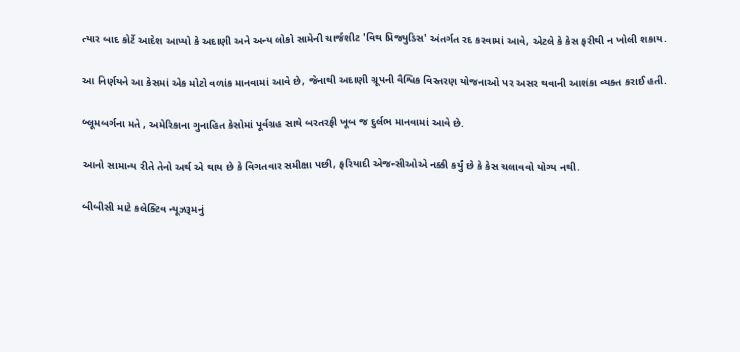ત્યાર બાદ કોર્ટે આદેશ આપ્યો કે અદાણી અને અન્ય લોકો સામેની ચાર્જશીટ 'વિથ પ્રિજ્યુડિસ' અંતર્ગત રદ કરવામાં આવે, એટલે કે કેસ ફરીથી ન ખોલી શકાય.

આ નિર્ણયને આ કેસમાં એક મોટો વળાંક માનવામાં આવે છે, જેનાથી અદાણી ગ્રૂપની વૈશ્વિક વિસ્તરણ યોજનાઓ પર અસર થવાની આશંકા વ્યક્ત કરાઈ હતી.

બ્લૂમબર્ગના મતે , અમેરિકાના ગુનાહિત કેસોમાં પૂર્વગ્રહ સાથે બરતરફી ખૂબ જ દુર્લભ માનવામાં આવે છે.

આનો સામાન્ય રીતે તેનો અર્થ એ થાય છે કે વિગતવાર સમીક્ષા પછી, ફરિયાદી એજન્સીઓએ નક્કી કર્યું છે કે કેસ ચલાવવો યોગ્ય નથી.

બીબીસી માટે કલેક્ટિવ ન્યૂઝરૂમનું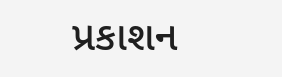પ્રકાશન